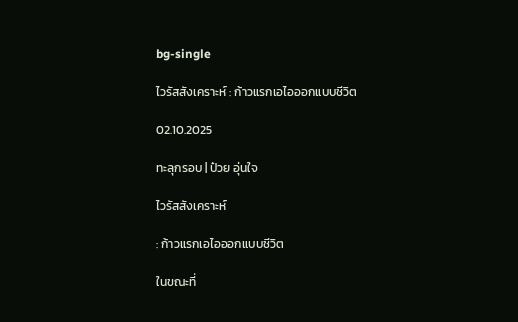bg-single

ไวรัสสังเคราะห์ : ก้าวแรกเอไอออกแบบชีวิต

02.10.2025

ทะลุกรอบ | ป๋วย อุ่นใจ

ไวรัสสังเคราะห์

: ก้าวแรกเอไอออกแบบชีวิต

ในขณะที่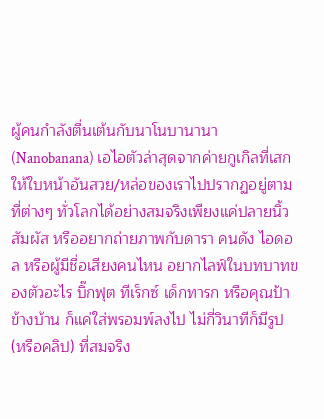ผู้คนกำลังตื่นเต้นกับนาโนบานานา (Nanobanana) เอไอตัวล่าสุดจากค่ายกูเกิลที่เสกให้ใบหน้าอันสวย/หล่อของเราไปปรากฏอยู่ตามที่ต่างๆ ทั่วโลกได้อย่างสมจริงเพียงแค่ปลายนิ้วสัมผัส หรืออยากถ่ายภาพกับดารา คนดัง ไอดอล หรือผู้มีชื่อเสียงคนไหน อยากไลฟ์ในบทบาทของตัวอะไร บิ๊กฟุต ทีเร็กซ์ เด็กทารก หรือคุณป้าข้างบ้าน ก็แค่ใส่พรอมพ์ลงไป ไม่กี่วินาทีก็มีรูป (หรือคลิป) ที่สมจริง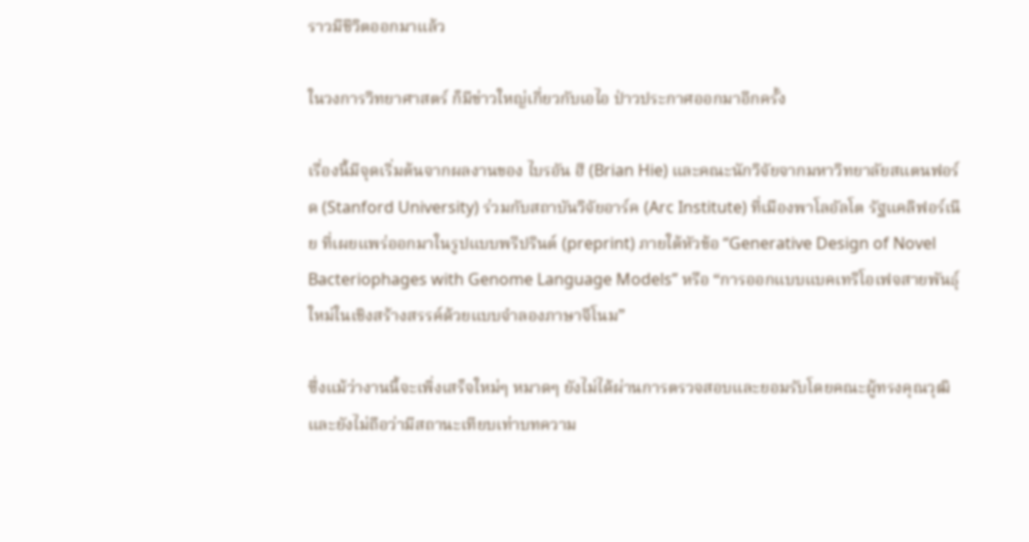ราวมีชีวิตออกมาแล้ว

ในวงการวิทยาศาสตร์ ก็มีข่าวใหญ่เกี่ยวกับเอไอ ป่าวประกาศออกมาอีกครั้ง

เรื่องนี้มีจุดเริ่มต้นจากผลงานของ ไบรอัน ฮี (Brian Hie) และคณะนักวิจัยจากมหาวิทยาลัยสแตนฟอร์ด (Stanford University) ร่วมกับสถาบันวิจัยอาร์ค (Arc Institute) ที่เมืองพาโลอัลโต รัฐแคลิฟอร์เนีย ที่เผยแพร่ออกมาในรูปแบบพรีปรินต์ (preprint) ภายใต้หัวข้อ “Generative Design of Novel Bacteriophages with Genome Language Models” หรือ “การออกแบบแบคเทริโอเฟจสายพันธุ์ใหม่ในเชิงสร้างสรรค์ด้วยแบบจำลองภาษาจีโนม”

ซึ่งแม้ว่างานนี้จะเพิ่งเสร็จใหม่ๆ หมาดๆ ยังไม่ได้ผ่านการตรวจสอบและยอมรับโดยคณะผู้ทรงคุณวุฒิ และยังไม่ถือว่ามีสถานะเทียบเท่าบทความ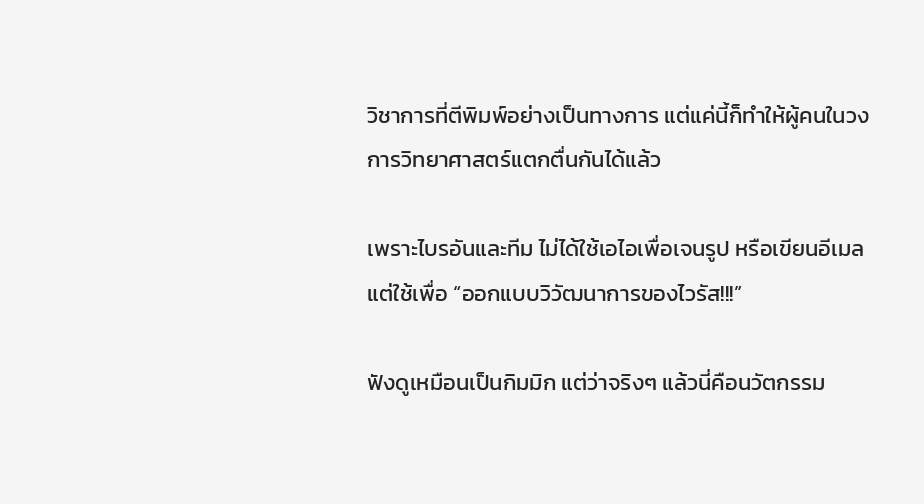วิชาการที่ตีพิมพ์อย่างเป็นทางการ แต่แค่นี้ก็ทำให้ผู้คนในวงการวิทยาศาสตร์แตกตื่นกันได้แล้ว

เพราะไบรอันและทีม ไม่ได้ใช้เอไอเพื่อเจนรูป หรือเขียนอีเมล แต่ใช้เพื่อ “ออกแบบวิวัฒนาการของไวรัส!!!”

ฟังดูเหมือนเป็นกิมมิก แต่ว่าจริงๆ แล้วนี่คือนวัตกรรม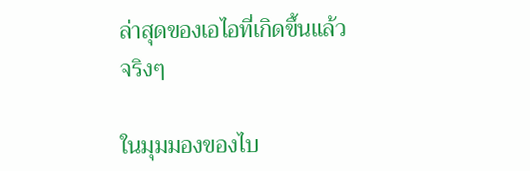ล่าสุดของเอไอที่เกิดขึ้นแล้วจริงๆ

ในมุมมองของไบ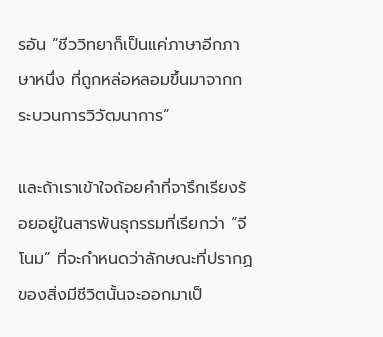รอัน “ชีววิทยาก็เป็นแค่ภาษาอีกภาษาหนึ่ง ที่ถูกหล่อหลอมขึ้นมาจากกระบวนการวิวัฒนาการ”

และถ้าเราเข้าใจถ้อยคำที่จารึกเรียงร้อยอยู่ในสารพันธุกรรมที่เรียกว่า “จีโนม” ที่จะกำหนดว่าลักษณะที่ปรากฏของสิ่งมีชีวิตนั้นจะออกมาเป็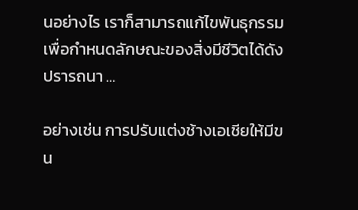นอย่างไร เราก็สามารถแก้ไขพันธุกรรมเพื่อกำหนดลักษณะของสิ่งมีชีวิตได้ดังปรารถนา …

อย่างเช่น การปรับแต่งช้างเอเชียให้มีขน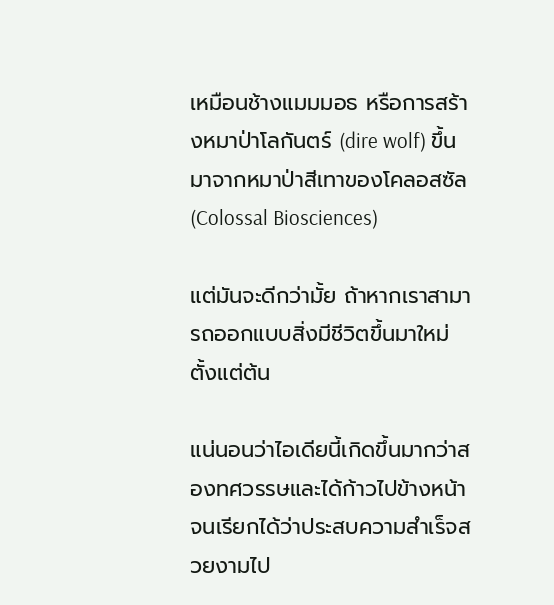เหมือนช้างแมมมอธ หรือการสร้างหมาป่าโลกันตร์ (dire wolf) ขึ้นมาจากหมาป่าสีเทาของโคลอสซัล (Colossal Biosciences)

แต่มันจะดีกว่ามั้ย ถ้าหากเราสามารถออกแบบสิ่งมีชีวิตขึ้นมาใหม่ตั้งแต่ต้น

แน่นอนว่าไอเดียนี้เกิดขึ้นมากว่าสองทศวรรษและได้ก้าวไปข้างหน้าจนเรียกได้ว่าประสบความสำเร็จสวยงามไป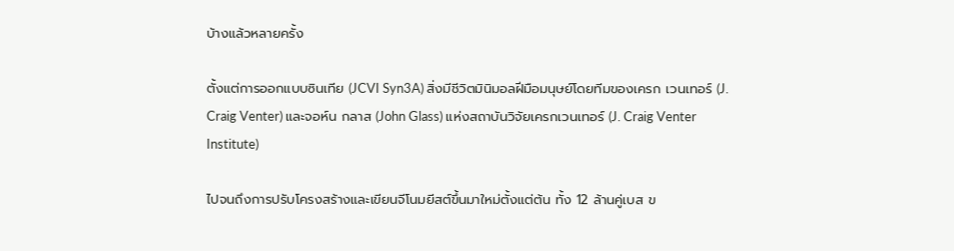บ้างแล้วหลายครั้ง

ตั้งแต่การออกแบบซินเทีย (JCVI Syn3A) สิ่งมีชีวิตมินิมอลฝีมือมนุษย์โดยทีมของเครก เวนเทอร์ (J. Craig Venter) และจอห์น กลาส (John Glass) แห่งสถาบันวิจัยเครกเวนเทอร์ (J. Craig Venter Institute)

ไปจนถึงการปรับโครงสร้างและเขียนจีโนมยีสต์ขึ้นมาใหม่ตั้งแต่ต้น ทั้ง 12 ล้านคู่เบส ข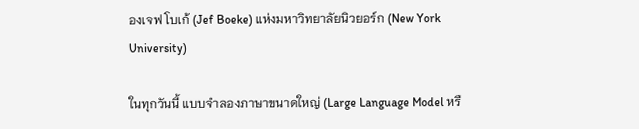องเจฟ โบเก้ (Jef Boeke) แห่งมหาวิทยาลัยนิวยอร์ก (New York University)

ในทุกวันนี้ แบบจำลองภาษาขนาดใหญ่ (Large Language Model หรื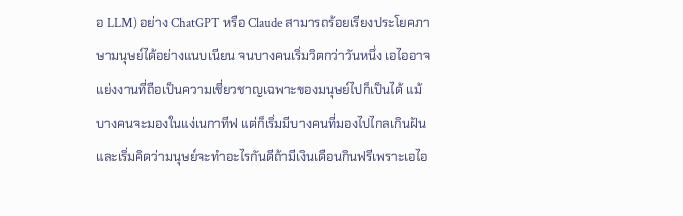อ LLM) อย่าง ChatGPT หรือ Claude สามารถร้อยเรียงประโยคภาษามนุษย์ได้อย่างแนบเนียน จนบางคนเริ่มวิตกว่าวันหนึ่ง เอไออาจแย่งงานที่ถือเป็นความเชี่ยวชาญเฉพาะของมนุษย์ไปก็เป็นได้ แม้บางคนจะมองในแง่เนกาทีฟ แต่ก็เริ่มมีบางคนที่มองไปไกลเกินฝัน และเริ่มคิดว่ามนุษย์จะทำอะไรกันดีถ้ามีเงินเดือนกินฟรีเพราะเอไอ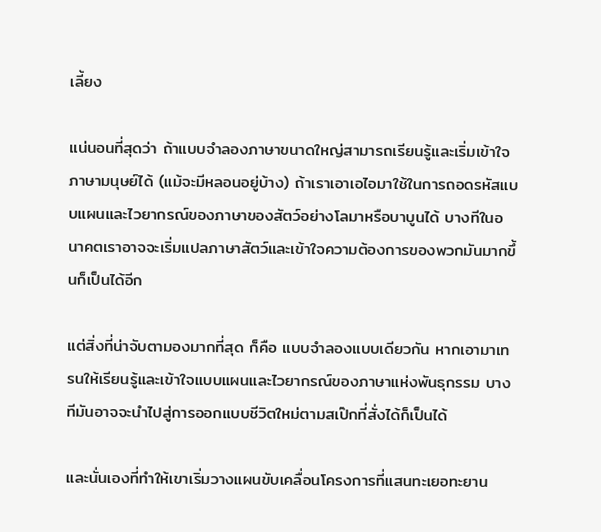เลี้ยง

แน่นอนที่สุดว่า ถ้าแบบจำลองภาษาขนาดใหญ่สามารถเรียนรู้และเริ่มเข้าใจภาษามนุษย์ได้ (แม้จะมีหลอนอยู่บ้าง) ถ้าเราเอาเอไอมาใช้ในการถอดรหัสแบบแผนและไวยากรณ์ของภาษาของสัตว์อย่างโลมาหรือบาบูนได้ บางทีในอนาคตเราอาจจะเริ่มแปลภาษาสัตว์และเข้าใจความต้องการของพวกมันมากขึ้นก็เป็นได้อีก

แต่สิ่งที่น่าจับตามองมากที่สุด ก็คือ แบบจำลองแบบเดียวกัน หากเอามาเทรนให้เรียนรู้และเข้าใจแบบแผนและไวยากรณ์ของภาษาแห่งพันธุกรรม บางทีมันอาจจะนำไปสู่การออกแบบชีวิตใหม่ตามสเป๊กที่สั่งได้ก็เป็นได้

และนั่นเองที่ทำให้เขาเริ่มวางแผนขับเคลื่อนโครงการที่แสนทะเยอทะยาน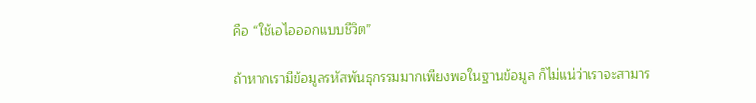คือ “ใช้เอไอออกแบบชีวิต”

ถ้าหากเรามีข้อมูลรหัสพันธุกรรมมากเพียงพอในฐานข้อมูล ก็ไม่แน่ว่าเราจะสามาร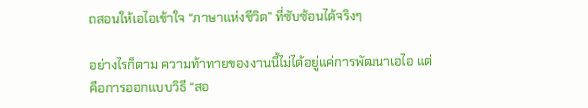ถสอนให้เอไอเข้าใจ “ภาษาแห่งชีวิต” ที่ซับซ้อนได้จริงๆ

อย่างไรก็ตาม ความท้าทายของงานนี้ไม่ได้อยู่แค่การพัฒนาเอไอ แต่คือการออกแบบวิธี “สอ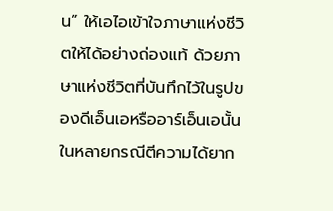น” ให้เอไอเข้าใจภาษาแห่งชีวิตให้ได้อย่างถ่องแท้ ด้วยภาษาแห่งชีวิตที่บันทึกไว้ในรูปของดีเอ็นเอหรืออาร์เอ็นเอนั้น ในหลายกรณีตีความได้ยาก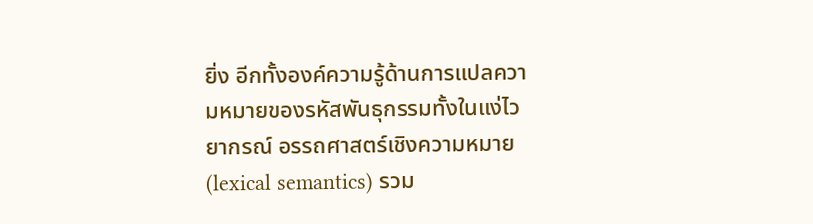ยิ่ง อีกทั้งองค์ความรู้ด้านการแปลความหมายของรหัสพันธุกรรมทั้งในแง่ไวยากรณ์ อรรถศาสตร์เชิงความหมาย (lexical semantics) รวม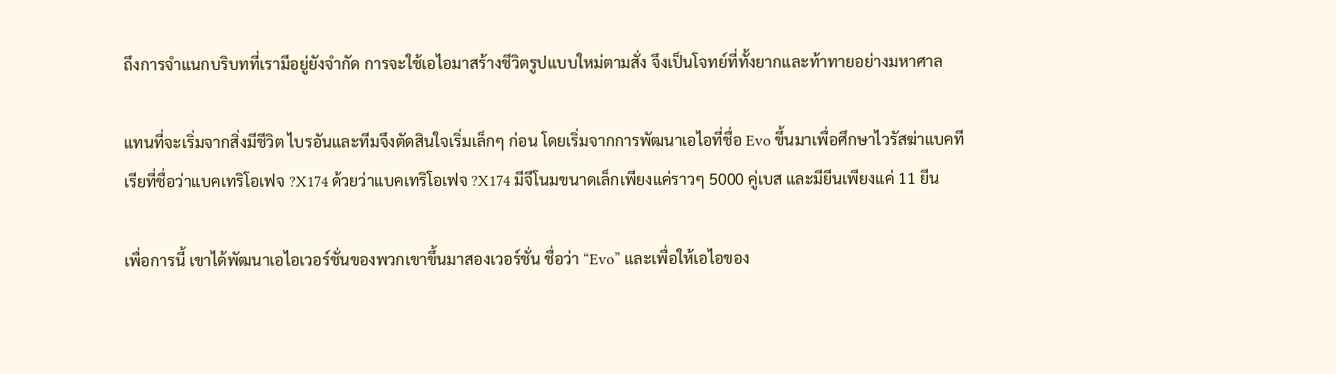ถึงการจำแนกบริบทที่เรามีอยู่ยังจำกัด การจะใช้เอไอมาสร้างชีวิตรูปแบบใหม่ตามสั่ง จึงเป็นโจทย์ที่ทั้งยากและท้าทายอย่างมหาศาล

แทนที่จะเริ่มจากสิ่งมีชีวิต ไบรอันและทีมจึงตัดสินใจเริ่มเล็กๆ ก่อน โดยเริ่มจากการพัฒนาเอไอที่ชื่อ Evo ขึ้นมาเพื่อศึกษาไวรัสฆ่าแบคทีเรียที่ชื่อว่าแบคเทริโอเฟจ ?X174 ด้วยว่าแบคเทริโอเฟจ ?X174 มีจีโนมขนาดเล็กเพียงแค่ราวๆ 5000 คู่เบส และมียีนเพียงแค่ 11 ยีน

เพื่อการนี้ เขาได้พัฒนาเอไอเวอร์ชั่นของพวกเขาขึ้นมาสองเวอร์ชั่น ชื่อว่า “Evo” และเพื่อให้เอไอของ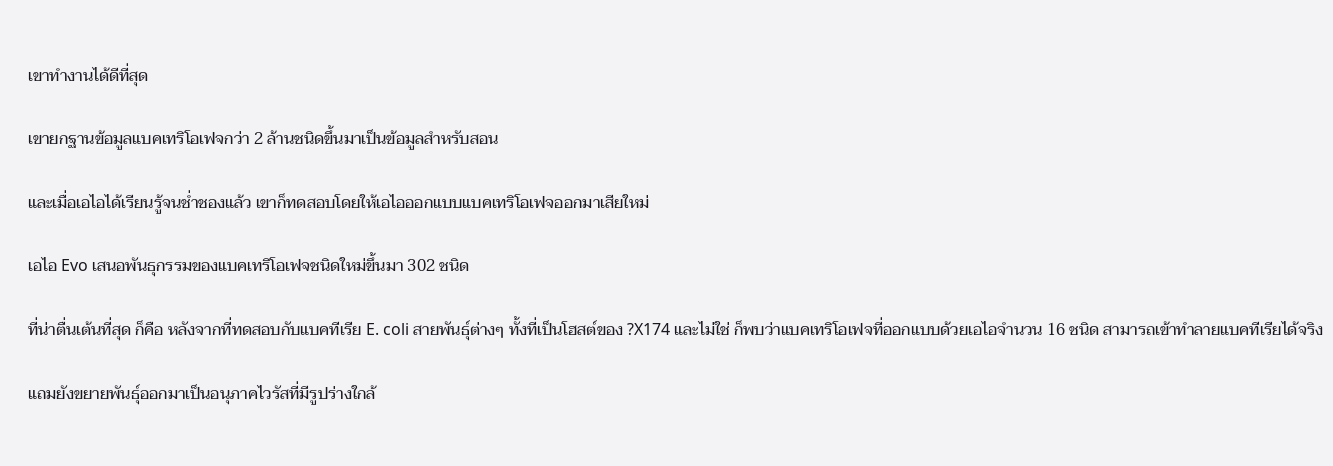เขาทำงานได้ดีที่สุด

เขายกฐานข้อมูลแบคเทริโอเฟจกว่า 2 ล้านชนิดขึ้นมาเป็นข้อมูลสำหรับสอน

และเมื่อเอไอได้เรียนรู้จนช่ำชองแล้ว เขาก็ทดสอบโดยให้เอไอออกแบบแบคเทริโอเฟจออกมาเสียใหม่

เอไอ Evo เสนอพันธุกรรมของแบคเทริโอเฟจชนิดใหม่ขึ้นมา 302 ชนิด

ที่น่าตื่นเต้นที่สุด ก็คือ หลังจากที่ทดสอบกับแบคทีเรีย E. coli สายพันธุ์ต่างๆ ทั้งที่เป็นโฮสต์ของ ?X174 และไม่ใช่ ก็พบว่าแบคเทริโอเฟจที่ออกแบบด้วยเอไอจำนวน 16 ชนิด สามารถเข้าทำลายแบคทีเรียได้จริง

แถมยังขยายพันธุ์ออกมาเป็นอนุภาคไวรัสที่มีรูปร่างใกล้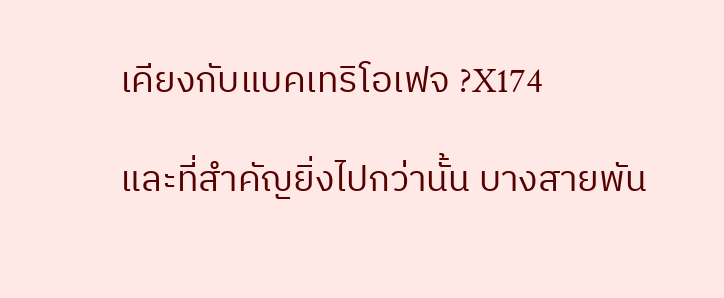เคียงกับแบคเทริโอเฟจ ?X174

และที่สำคัญยิ่งไปกว่านั้น บางสายพัน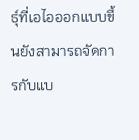ธุ์ที่เอไอออกแบบขึ้นยังสามารถจัดการกับแบ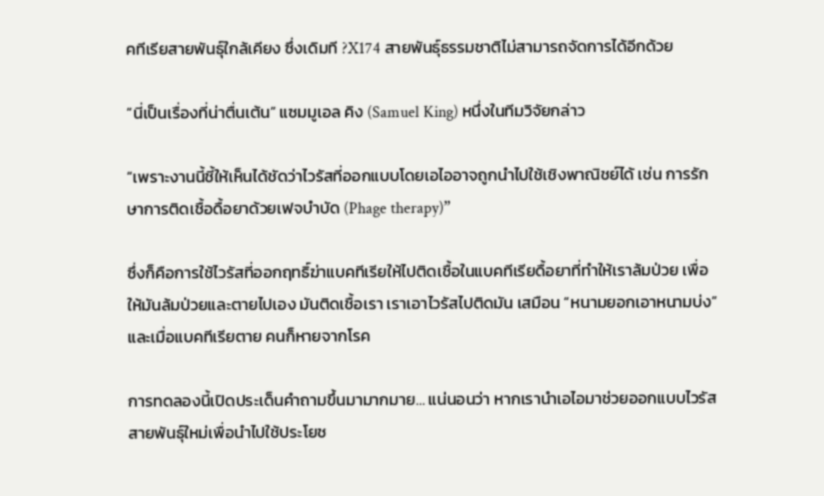คทีเรียสายพันธุ์ใกล้เคียง ซึ่งเดิมที ?X174 สายพันธุ์ธรรมชาติไม่สามารถจัดการได้อีกด้วย

“นี่เป็นเรื่องที่น่าตื่นเต้น” แซมมูเอล คิง (Samuel King) หนึ่งในทีมวิจัยกล่าว

“เพราะงานนี้ชี้ให้เห็นได้ชัดว่าไวรัสที่ออกแบบโดยเอไออาจถูกนำไปใช้เชิงพาณิชย์ได้ เช่น การรักษาการติดเชื้อดื้อยาด้วยเฟจบำบัด (Phage therapy)”

ซึ่งก็คือการใช้ไวรัสที่ออกฤทธิ์ฆ่าแบคทีเรียให้ไปติดเชื้อในแบคทีเรียดื้อยาที่ทำให้เราล้มป่วย เพื่อให้มันล้มป่วยและตายไปเอง มันติดเชื้อเรา เราเอาไวรัสไปติดมัน เสมือน “หนามยอกเอาหนามบ่ง” และเมื่อแบคทีเรียตาย คนก็หายจากโรค

การทดลองนี้เปิดประเด็นคำถามขึ้นมามากมาย… แน่นอนว่า หากเรานำเอไอมาช่วยออกแบบไวรัสสายพันธุ์ใหม่เพื่อนำไปใช้ประโยช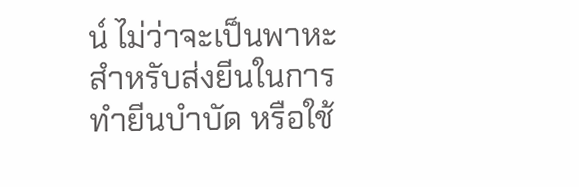น์ ไม่ว่าจะเป็นพาหะสำหรับส่งยีนในการทำยีนบำบัด หรือใช้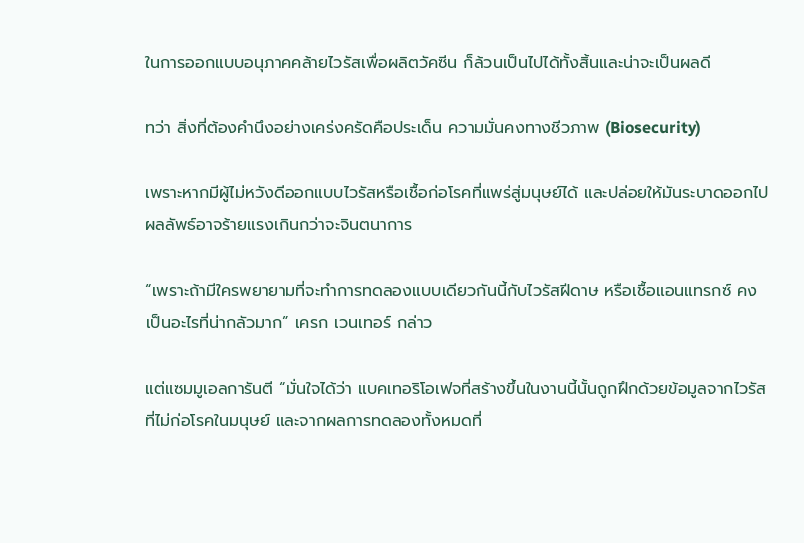ในการออกแบบอนุภาคคล้ายไวรัสเพื่อผลิตวัคซีน ก็ล้วนเป็นไปได้ทั้งสิ้นและน่าจะเป็นผลดี

ทว่า สิ่งที่ต้องคำนึงอย่างเคร่งครัดคือประเด็น ความมั่นคงทางชีวภาพ (Biosecurity)

เพราะหากมีผู้ไม่หวังดีออกแบบไวรัสหรือเชื้อก่อโรคที่แพร่สู่มนุษย์ได้ และปล่อยให้มันระบาดออกไป ผลลัพธ์อาจร้ายแรงเกินกว่าจะจินตนาการ

“เพราะถ้ามีใครพยายามที่จะทำการทดลองแบบเดียวกันนี้กับไวรัสฝีดาษ หรือเชื้อแอนแทรกซ์ คงเป็นอะไรที่น่ากลัวมาก” เครก เวนเทอร์ กล่าว

แต่แซมมูเอลการันตี “มั่นใจได้ว่า แบคเทอริโอเฟจที่สร้างขึ้นในงานนี้นั้นถูกฝึกด้วยข้อมูลจากไวรัสที่ไม่ก่อโรคในมนุษย์ และจากผลการทดลองทั้งหมดที่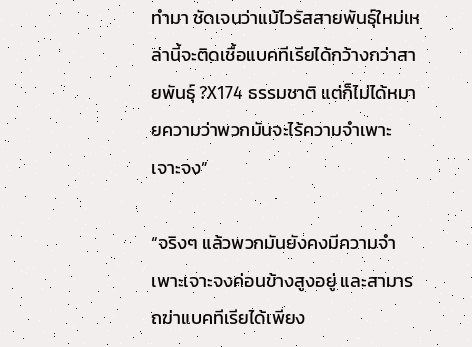ทำมา ชัดเจนว่าแม้ไวรัสสายพันธุ์ใหม่เหล่านี้จะติดเชื้อแบคทีเรียได้กว้างกว่าสายพันธุ์ ?X174 ธรรมชาติ แต่ก็ไม่ได้หมายความว่าพวกมันจะไร้ความจำเพาะเจาะจง”

“จริงๆ แล้วพวกมันยังคงมีความจำเพาะเจาะจงค่อนข้างสูงอยู่ และสามารถฆ่าแบคทีเรียได้เพียง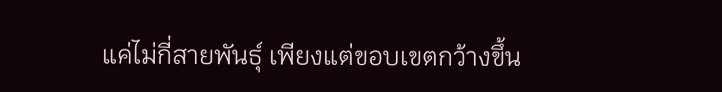แค่ไม่กี่สายพันธุ์ เพียงแต่ขอบเขตกว้างขึ้น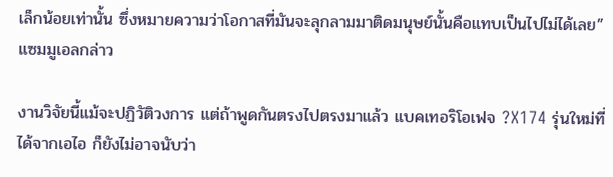เล็กน้อยเท่านั้น ซึ่งหมายความว่าโอกาสที่มันจะลุกลามมาติดมนุษย์นั้นคือแทบเป็นไปไม่ได้เลย” แซมมูเอลกล่าว

งานวิจัยนี้แม้จะปฏิวัติวงการ แต่ถ้าพูดกันตรงไปตรงมาแล้ว แบคเทอริโอเฟจ ?X174 รุ่นใหม่ที่ได้จากเอไอ ก็ยังไม่อาจนับว่า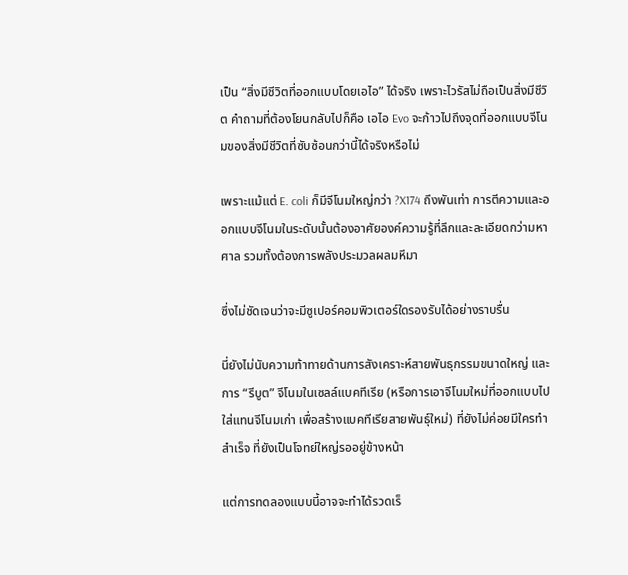เป็น “สิ่งมีชีวิตที่ออกแบบโดยเอไอ” ได้จริง เพราะไวรัสไม่ถือเป็นสิ่งมีชีวิต คำถามที่ต้องโยนกลับไปก็คือ เอไอ Evo จะก้าวไปถึงจุดที่ออกแบบจีโนมของสิ่งมีชีวิตที่ซับซ้อนกว่านี้ได้จริงหรือไม่

เพราะแม้แต่ E. coli ก็มีจีโนมใหญ่กว่า ?X174 ถึงพันเท่า การตีความและออกแบบจีโนมในระดับนั้นต้องอาศัยองค์ความรู้ที่ลึกและละเอียดกว่ามหาศาล รวมทั้งต้องการพลังประมวลผลมหึมา

ซึ่งไม่ชัดเจนว่าจะมีซูเปอร์คอมพิวเตอร์ใดรองรับได้อย่างราบรื่น

นี่ยังไม่นับความท้าทายด้านการสังเคราะห์สายพันธุกรรมขนาดใหญ่ และการ “รีบูต” จีโนมในเซลล์แบคทีเรีย (หรือการเอาจีโนมใหม่ที่ออกแบบไปใส่แทนจีโนมเก่า เพื่อสร้างแบคทีเรียสายพันธุ์ใหม่) ที่ยังไม่ค่อยมีใครทำสำเร็จ ที่ยังเป็นโจทย์ใหญ่รออยู่ข้างหน้า

แต่การทดลองแบบนี้อาจจะทำได้รวดเร็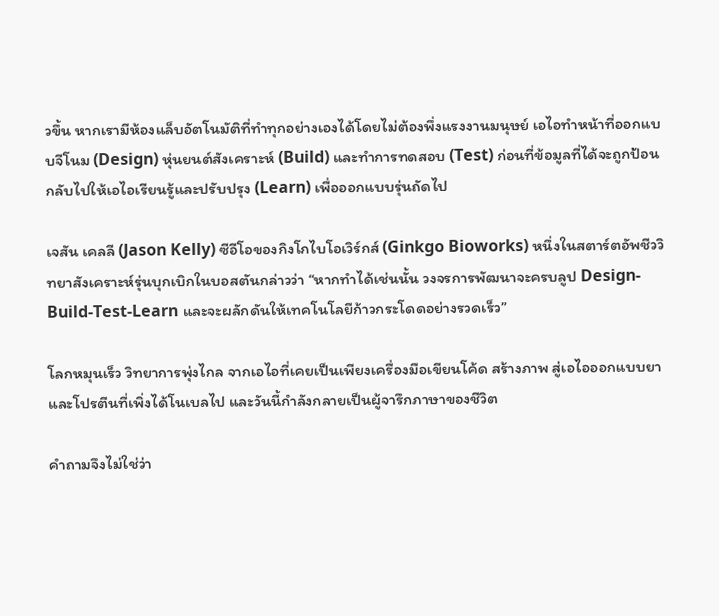วขึ้น หากเรามีห้องแล็บอัตโนมัติที่ทำทุกอย่างเองได้โดยไม่ต้องพึ่งแรงงานมนุษย์ เอไอทำหน้าที่ออกแบบจีโนม (Design) หุ่นยนต์สังเคราะห์ (Build) และทำการทดสอบ (Test) ก่อนที่ข้อมูลที่ได้จะถูกป้อนกลับไปให้เอไอเรียนรู้และปรับปรุง (Learn) เพื่อออกแบบรุ่นถัดไป

เจสัน เคลลี (Jason Kelly) ซีอีโอของกิงโกไบโอเวิร์กส์ (Ginkgo Bioworks) หนึ่งในสตาร์ตอัพชีววิทยาสังเคราะห์รุ่นบุกเบิกในบอสตันกล่าวว่า “หากทำได้เช่นนั้น วงจรการพัฒนาจะครบลูป Design-Build-Test-Learn และจะผลักดันให้เทคโนโลยีก้าวกระโดดอย่างรวดเร็ว”

โลกหมุนเร็ว วิทยาการพุ่งไกล จากเอไอที่เคยเป็นเพียงเครื่องมือเขียนโค้ด สร้างภาพ สู่เอไอออกแบบยาและโปรตีนที่เพิ่งได้โนเบลไป และวันนี้กำลังกลายเป็นผู้จารึกภาษาของชีวิต

คำถามจึงไม่ใช่ว่า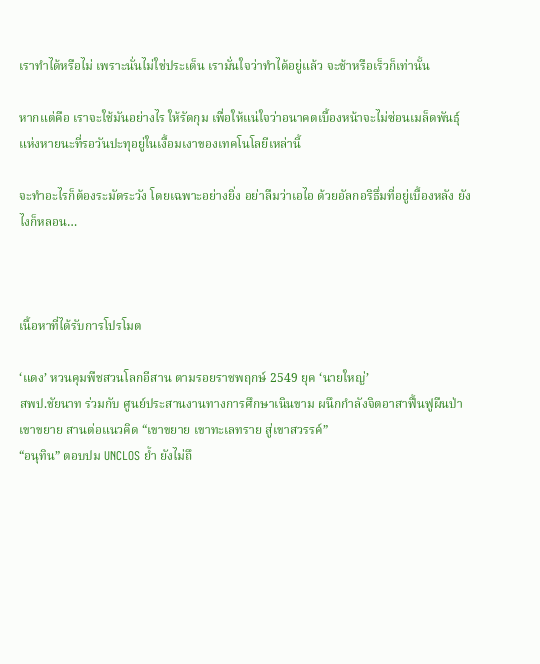เราทำได้หรือไม่ เพราะนั่นไม่ใช่ประเด็น เรามั่นใจว่าทำได้อยู่แล้ว จะช้าหรือเร็วก็เท่านั้น

หากแต่คือ เราจะใช้มันอย่างไร ให้รัดกุม เพื่อให้แน่ใจว่าอนาคตเบื้องหน้าจะไม่ซ่อนเมล็ดพันธุ์แห่งหายนะที่รอวันปะทุอยู่ในเงื้อมเงาของเทคโนโลยีเหล่านี้

จะทำอะไรก็ต้องระมัดระวัง โดยเฉพาะอย่างยิ่ง อย่าลืมว่าเอไอ ด้วยอัลกอริธึ่มที่อยู่เบื้องหลัง ยังไงก็หลอน…



เนื้อหาที่ได้รับการโปรโมต

‘แดง’ หวนคุมพืชสวนโลกอีสาน ตามรอยราชพฤกษ์ 2549 ยุค ‘นายใหญ่’
สพป.ชัยนาท ร่วมกับ ศูนย์ประสานงานทางการศึกษาเนินขาม ผนึกกำลังจิตอาสาฟื้นฟูผืนป่าเขาขยาย สานต่อแนวคิด “เขาขยาย เขาทะเลทราย สู่เขาสวรรค์”
“อนุทิน” ตอบปม UNCLOS ย้ำ ยังไม่ถึ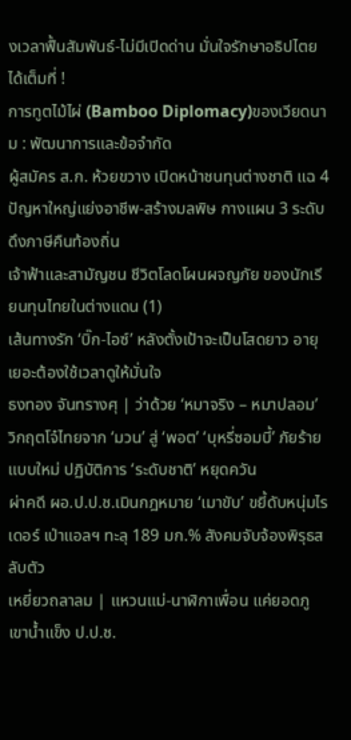งเวลาฟื้นสัมพันธ์-ไม่มีเปิดด่าน มั่นใจรักษาอธิปไตยได้เต็มที่ !
การทูตไม้ไผ่ (Bamboo Diplomacy)ของเวียดนาม : พัฒนาการและข้อจำกัด
ผู้สมัคร ส.ก. ห้วยขวาง เปิดหน้าชนทุนต่างชาติ แฉ 4 ปัญหาใหญ่แย่งอาชีพ-สร้างมลพิษ กางแผน 3 ระดับ ดึงภาษีคืนท้องถิ่น
เจ้าฟ้าและสามัญชน ชีวิตโลดโผนผจญภัย ของนักเรียนทุนไทยในต่างแดน (1)
เส้นทางรัก ‘บิ๊ก-ไอซ์’ หลังตั้งเป้าจะเป็นโสดยาว อายุเยอะต้องใช้เวลาดูให้มั่นใจ
ธงทอง จันทรางศุ | ว่าด้วย ‘หมาจริง – หมาปลอม’
วิกฤตโจ๋ไทยจาก ‘มวน’ สู่ ‘พอต’ ‘บุหรี่ซอมบี้’ ภัยร้ายแบบใหม่ ปฏิบัติการ ‘ระดับชาติ’ หยุดควัน
ผ่าคดี ผอ.ป.ป.ช.เมินกฎหมาย ‘เมาขับ’ ขยี้ดับหนุ่มไรเดอร์ เป่าแอลฯ ทะลุ 189 มก.% สังคมจับจ้องพิรุธสลับตัว
เหยี่ยวถลาลม | แหวนแม่-นาฬิกาเพื่อน แค่ยอดภูเขาน้ำแข็ง ป.ป.ช.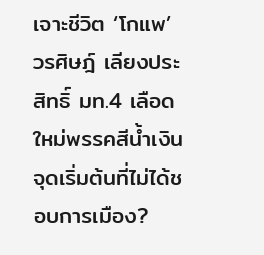เจาะชีวิต ‘โกแพ’ วรศิษฎ์ เลียงประสิทธิ์ มท.4 เลือดใหม่พรรคสีน้ำเงิน จุดเริ่มต้นที่ไม่ได้ชอบการเมือง?